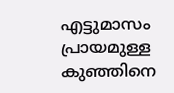എട്ടുമാസം പ്രായമുള്ള കുഞ്ഞിനെ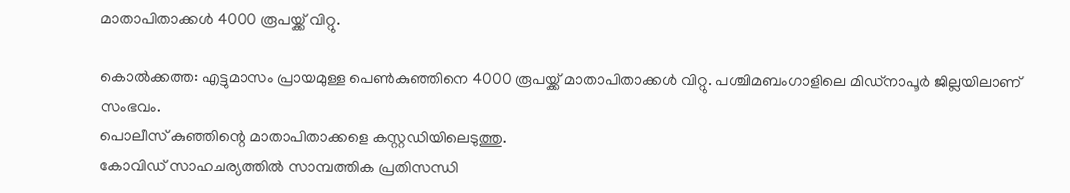മാതാപിതാക്കള്‍ 4000 രൂപയ്ക്ക് വിറ്റു.

കൊല്‍ക്കത്ത: എട്ടുമാസം പ്രായമുള്ള പെൺകുഞ്ഞിനെ 4000 രൂപയ്ക്ക് മാതാപിതാക്കള്‍ വിറ്റു. പശ്ചിമബംഗാളിലെ മിഡ്‌നാപൂര്‍ ജില്ലയിലാണ് സംഭവം.
പൊലീസ് കുഞ്ഞിന്റെ മാതാപിതാക്കളെ കസ്റ്റഡിയിലെടുത്തു.
കോവിഡ് സാഹചര്യത്തിൽ സാമ്പത്തിക പ്രതിസന്ധി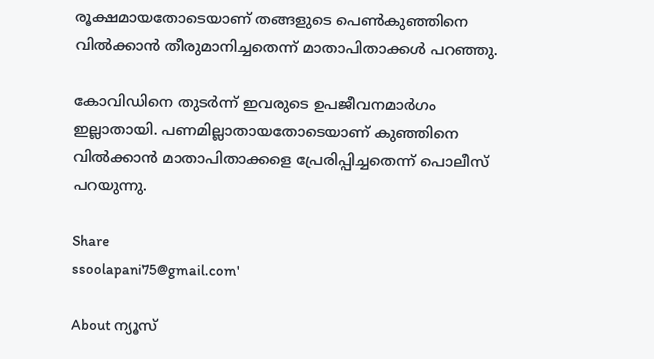രൂക്ഷമായതോടെയാണ് തങ്ങളുടെ പെണ്‍കുഞ്ഞിനെ വിൽക്കാൻ തീരുമാനിച്ചതെന്ന് മാതാപിതാക്കൾ പറഞ്ഞു.

കോവിഡിനെ തുടര്‍ന്ന് ഇവരുടെ ഉപജീവനമാര്‍ഗം ഇല്ലാതായി. പണമില്ലാതായതോടെയാണ് കുഞ്ഞിനെ വിൽക്കാൻ മാതാപിതാക്കളെ പ്രേരിപ്പിച്ചതെന്ന് പൊലീസ് പറയുന്നു.

Share
ssoolapani75@gmail.com'

About ന്യൂസ്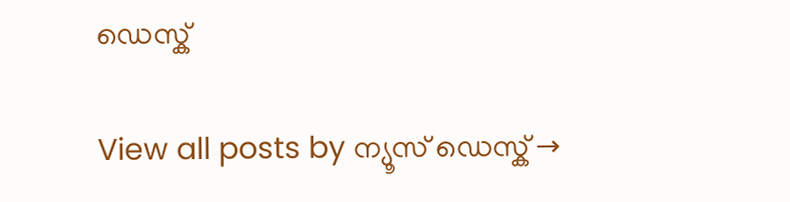ഡെസ്ക്

View all posts by ന്യൂസ് ഡെസ്ക് →